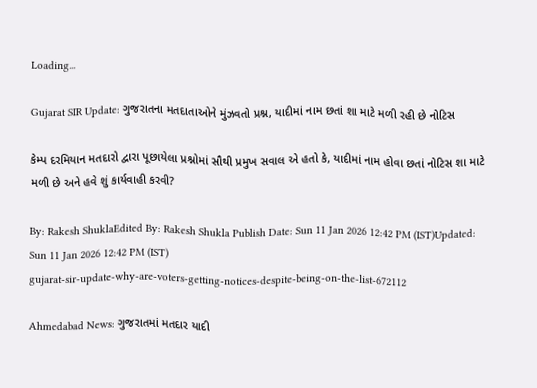Loading...

Gujarat SIR Update: ગુજરાતના મતદાતાઓને મુંઝવતો પ્રશ્ન, યાદીમાં નામ છતાં શા માટે મળી રહી છે નોટિસ

કેમ્પ દરમિયાન મતદારો દ્વારા પૂછાયેલા પ્રશ્નોમાં સૌથી પ્રમુખ સવાલ એ હતો કે, યાદીમાં નામ હોવા છતાં નોટિસ શા માટે મળી છે અને હવે શું કાર્યવાહી કરવી?

By: Rakesh ShuklaEdited By: Rakesh Shukla Publish Date: Sun 11 Jan 2026 12:42 PM (IST)Updated: Sun 11 Jan 2026 12:42 PM (IST)
gujarat-sir-update-why-are-voters-getting-notices-despite-being-on-the-list-672112

Ahmedabad News: ગુજરાતમાં મતદાર યાદી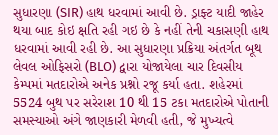સુધારણા (SIR) હાથ ધરવામાં આવી છે. ડ્રાફ્ટ યાદી જાહેર થયા બાદ કોઇ ક્ષતિ રહી ગઇ છે કે નહીં તેની ચકાસણી હાથ ધરવામાં આવી રહી છે. આ સુધારણા પ્રક્રિયા અંતર્ગત બૂથ લેવલ ઓફિસરો (BLO) દ્વારા યોજાયેલા ચાર દિવસીય કેમ્પમાં મતદારોએ અનેક પ્રશ્નો રજૂ કર્યા હતા. શહેરમાં 5524 બુથ પર સરેરાશ 10 થી 15 ટકા મતદારોએ પોતાની સમસ્યાઓ અંગે જાણકારી મેળવી હતી, જે મુખ્યત્વે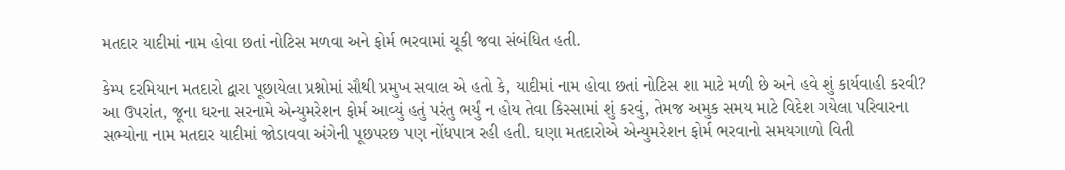મતદાર યાદીમાં નામ હોવા છતાં નોટિસ મળવા અને ફોર્મ ભરવામાં ચૂકી જવા સંબંધિત હતી.

કેમ્પ દરમિયાન મતદારો દ્વારા પૂછાયેલા પ્રશ્નોમાં સૌથી પ્રમુખ સવાલ એ હતો કે, યાદીમાં નામ હોવા છતાં નોટિસ શા માટે મળી છે અને હવે શું કાર્યવાહી કરવી? આ ઉપરાંત, જૂના ઘરના સરનામે એન્યુમરેશન ફોર્મ આવ્યું હતું પરંતુ ભર્યું ન હોય તેવા કિસ્સામાં શું કરવું, તેમજ અમુક સમય માટે વિદેશ ગયેલા પરિવારના સભ્યોના નામ મતદાર યાદીમાં જોડાવવા અંગેની પૂછપરછ પણ નોંધપાત્ર રહી હતી. ઘણા મતદારોએ એન્યુમરેશન ફોર્મ ભરવાનો સમયગાળો વિતી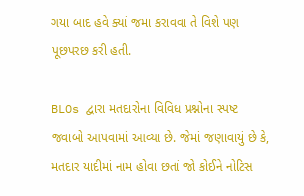ગયા બાદ હવે ક્યાં જમા કરાવવા તે વિશે પણ પૂછપરછ કરી હતી.

BLOs દ્વારા મતદારોના વિવિધ પ્રશ્નોના સ્પષ્ટ જવાબો આપવામાં આવ્યા છે. જેમાં જણાવાયું છે કે, મતદાર યાદીમાં નામ હોવા છતાં જો કોઈને નોટિસ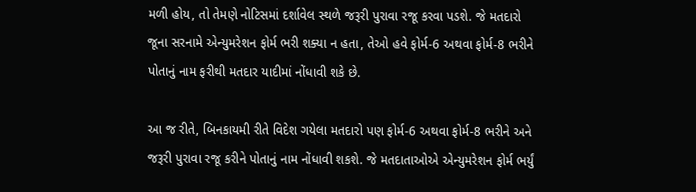મળી હોય, તો તેમણે નોટિસમાં દર્શાવેલ સ્થળે જરૂરી પુરાવા રજૂ કરવા પડશે. જે મતદારો જૂના સરનામે એન્યુમરેશન ફોર્મ ભરી શક્યા ન હતા, તેઓ હવે ફોર્મ-6 અથવા ફોર્મ-8 ભરીને પોતાનું નામ ફરીથી મતદાર યાદીમાં નોંધાવી શકે છે.

આ જ રીતે, બિનકાયમી રીતે વિદેશ ગયેલા મતદારો પણ ફોર્મ-6 અથવા ફોર્મ-8 ભરીને અને જરૂરી પુરાવા રજૂ કરીને પોતાનું નામ નોંધાવી શકશે. જે મતદાતાઓએ એન્યુમરેશન ફોર્મ ભર્યું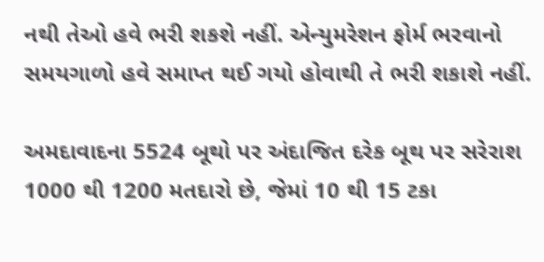નથી તેઓ હવે ભરી શકશે નહીં. એન્યુમરેશન ફોર્મ ભરવાનો સમયગાળો હવે સમાપ્ત થઈ ગયો હોવાથી તે ભરી શકાશે નહીં.

અમદાવાદના 5524 બૂથો પર અંદાજિત દરેક બૂથ પર સરેરાશ 1000 થી 1200 મતદારો છે, જેમાં 10 થી 15 ટકા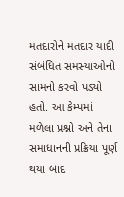મતદારોને મતદાર યાદી સંબંધિત સમસ્યાઓનો સામનો કરવો પડ્યો હતો. આ કેમ્પમાં મળેલા પ્રશ્નો અને તેના સમાધાનની પ્રક્રિયા પૂર્ણ થયા બાદ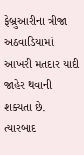ફેબ્રુઆરીના ત્રીજા અઠવાડિયામાં આખરી મતદાર યાદી જાહેર થવાની શક્યતા છે. ત્યારબાદ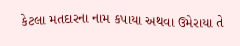કેટલા મતદારના નામ કપાયા અથવા ઉમેરાયા તે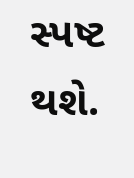સ્પષ્ટ થશે.